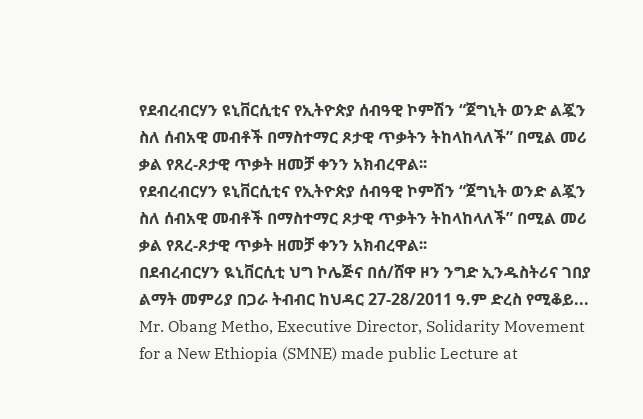የደብረብርሃን ዩኒቨርሲቲና የኢትዮጵያ ሰብዓዊ ኮምሽን “ጀግኒት ወንድ ልጇን ስለ ሰብአዊ መብቶች በማስተማር ጾታዊ ጥቃትን ትከላከላለች” በሚል መሪ ቃል የጸረ-ጾታዊ ጥቃት ዘመቻ ቀንን አክብረዋል፡፡
የደብረብርሃን ዩኒቨርሲቲና የኢትዮጵያ ሰብዓዊ ኮምሽን “ጀግኒት ወንድ ልጇን ስለ ሰብአዊ መብቶች በማስተማር ጾታዊ ጥቃትን ትከላከላለች” በሚል መሪ ቃል የጸረ-ጾታዊ ጥቃት ዘመቻ ቀንን አክብረዋል፡፡
በደብረብርሃን ዪኒቨርሲቲ ህግ ኮሌጅና በሰ/ሸዋ ዞን ንግድ ኢንዱስትሪና ገበያ ልማት መምሪያ በጋራ ትብብር ከህዳር 27-28/2011 ዓ.ም ድረስ የሚቆይ...
Mr. Obang Metho, Executive Director, Solidarity Movement for a New Ethiopia (SMNE) made public Lecture at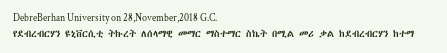DebreBerhan University on 28,November,2018 G.C.
የደብረብርሃን ዩኒቨርሲቲ ትኩረት ለሰላማዊ መማር ማስተማር ስኬት በሚል መሪ ቃል ከደብረብርሃን ከተማ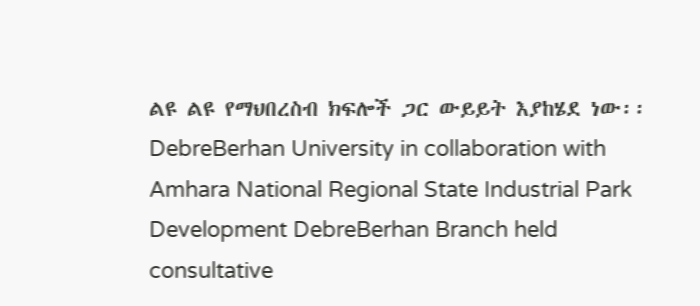ልዩ ልዩ የማህበረስብ ክፍሎች ጋር ውይይት እያከሄደ ነው፡፡
DebreBerhan University in collaboration with Amhara National Regional State Industrial Park Development DebreBerhan Branch held consultative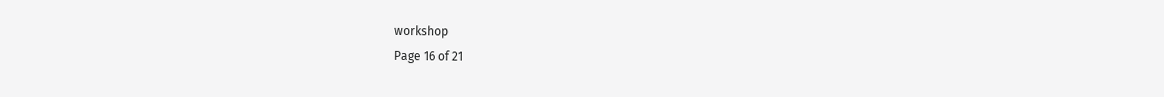workshop
Page 16 of 21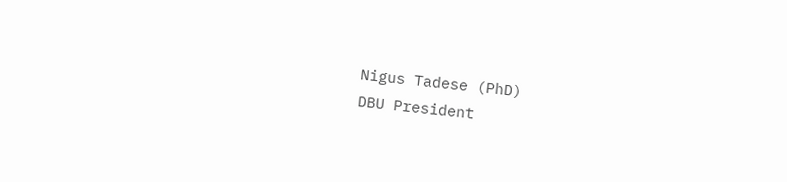Nigus Tadese (PhD)
DBU President